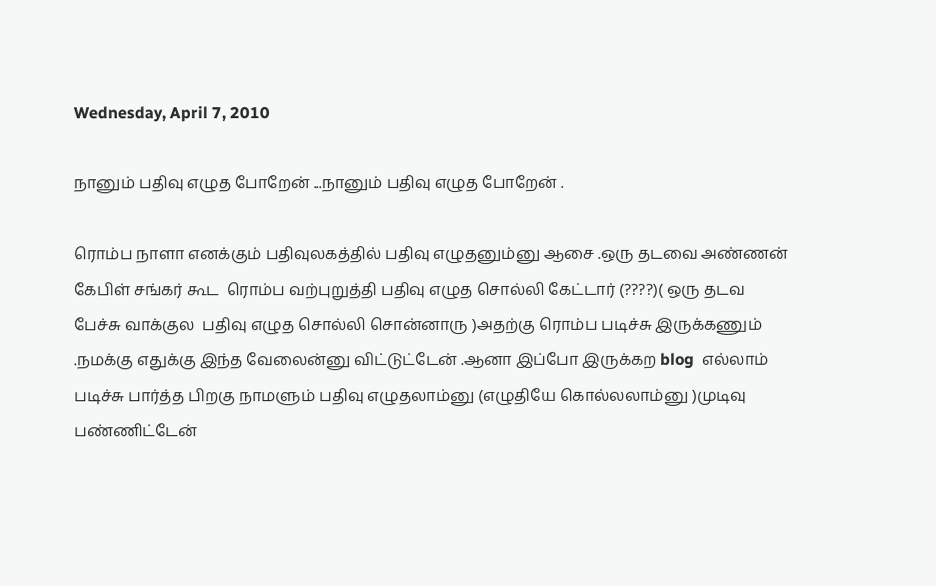Wednesday, April 7, 2010

நானும் பதிவு எழுத போறேன் ...நானும் பதிவு எழுத போறேன் .

ரொம்ப நாளா எனக்கும் பதிவுலகத்தில் பதிவு எழுதனும்னு ஆசை .ஒரு தடவை அண்ணன் கேபிள் சங்கர் கூட  ரொம்ப வற்புறுத்தி பதிவு எழுத சொல்லி கேட்டார் (????)( ஒரு தடவ பேச்சு வாக்குல  பதிவு எழுத சொல்லி சொன்னாரு )அதற்கு ரொம்ப படிச்சு இருக்கணும் .நமக்கு எதுக்கு இந்த வேலைன்னு விட்டுட்டேன் .ஆனா இப்போ இருக்கற blog  எல்லாம் படிச்சு பார்த்த பிறகு நாமளும் பதிவு எழுதலாம்னு (எழுதியே கொல்லலாம்னு )முடிவு பண்ணிட்டேன்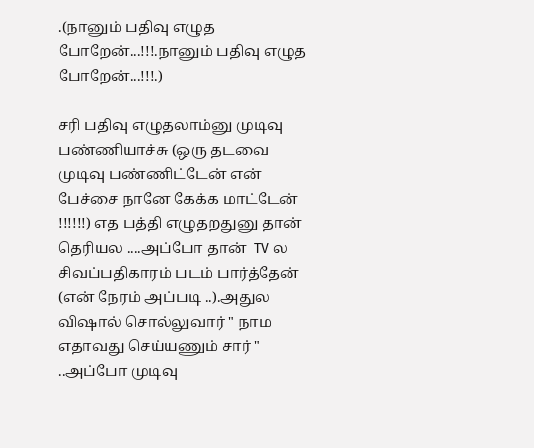.(நானும் பதிவு எழுத போறேன்...!!!.நானும் பதிவு எழுத போறேன்...!!!.)

சரி பதிவு எழுதலாம்னு முடிவு பண்ணியாச்சு (ஒரு தடவை முடிவு பண்ணிட்டேன் என் பேச்சை நானே கேக்க மாட்டேன் !!!!!!) எத பத்தி எழுதறதுனு தான் தெரியல ....அப்போ தான்  TV ல சிவப்பதிகாரம் படம் பார்த்தேன் (என் நேரம் அப்படி ..).அதுல விஷால் சொல்லுவார் " நாம எதாவது செய்யணும் சார் " ..அப்போ முடிவு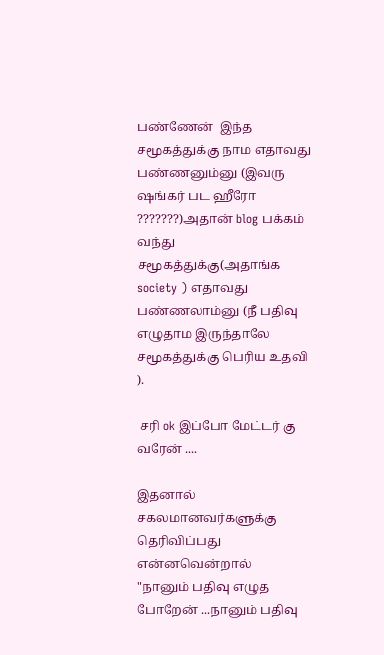பண்ணேன்  இந்த சமூகத்துக்கு நாம எதாவது பண்ணனும்னு (இவரு ஷங்கர் பட ஹீரோ ???????)அதான் blog பக்கம் வந்து சமூகத்துக்கு(அதாங்க society ) எதாவது பண்ணலாம்னு (நீ பதிவு எழுதாம இருந்தாலே சமூகத்துக்கு பெரிய உதவி ).

 சரி ok இப்போ மேட்டர் கு வரேன் ....

இதனால் சகலமானவர்களுக்கு தெரிவிப்பது என்னவென்றால்
"நானும் பதிவு எழுத போறேன் ...நானும் பதிவு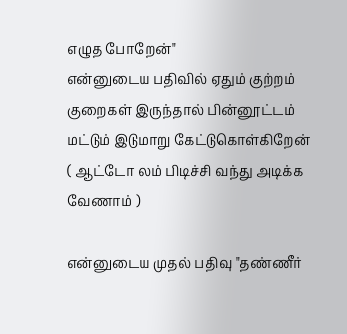எழுத போறேன்"
என்னுடைய பதிவில் ஏதும் குற்றம் குறைகள் இருந்தால் பின்னூட்டம் மட்டும் இடுமாறு கேட்டுகொள்கிறேன் ( ஆட்டோ லம் பிடிச்சி வந்து அடிக்க வேணாம் )

என்னுடைய முதல் பதிவு "தண்ணீர்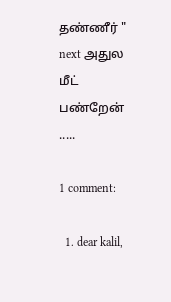தண்ணீர் "
next அதுல மீட் பண்றேன் .....

1 comment:

  1. dear kalil,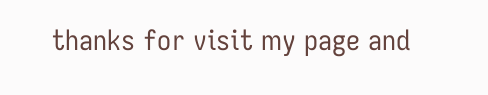thanks for visit my page and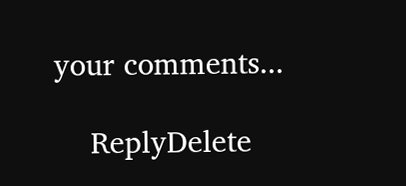your comments...

    ReplyDelete